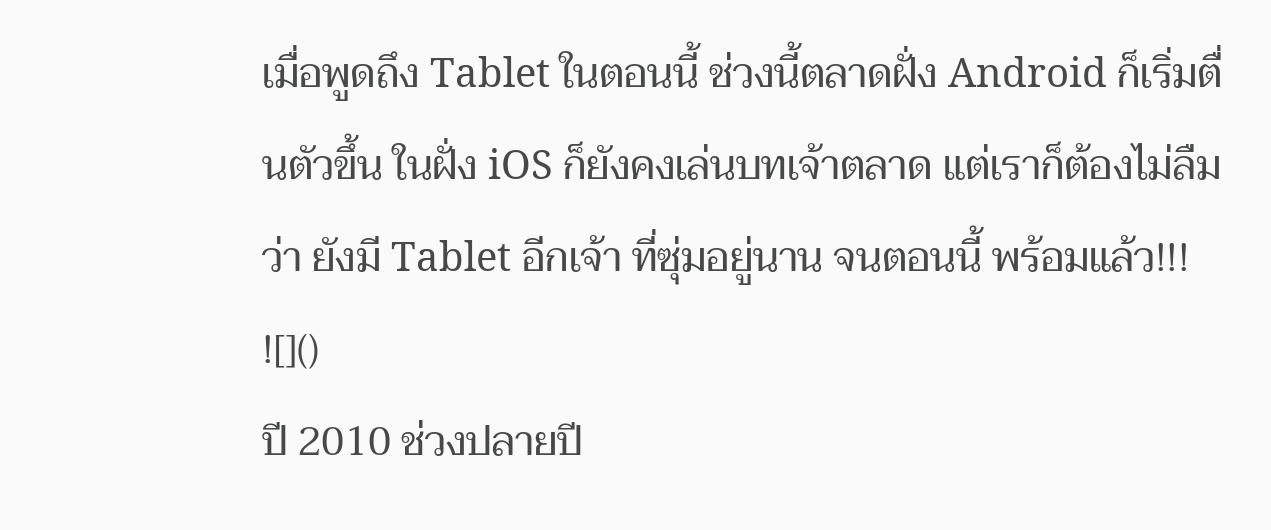เมื่อพูดถึง Tablet ในตอนนี้ ช่วงนี้ตลาดฝั่ง Android ก็เริ่มตื่นตัวขึ้น ในฝั่ง iOS ก็ยังคงเล่นบทเจ้าตลาด แต่เราก็ต้องไม่ลืมว่า ยังมี Tablet อีกเจ้า ที่ซุ่มอยู่นาน จนตอนนี้ พร้อมแล้ว!!!
![]()
ปี 2010 ช่วงปลายปี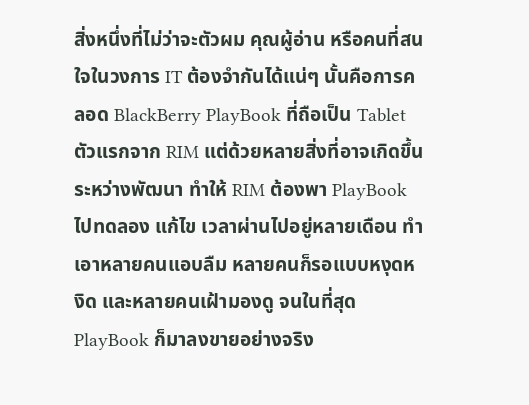สิ่งหนึ่งที่ไม่ว่าจะตัวผม คุณผู้อ่าน หรือคนที่สนใจในวงการ IT ต้องจำกันได้แน่ๆ นั้นคือการคลอด BlackBerry PlayBook ที่ถือเป็น Tablet ตัวแรกจาก RIM แต่ด้วยหลายสิ่งที่อาจเกิดขึ้นระหว่างพัฒนา ทำให้ RIM ต้องพา PlayBook ไปทดลอง แก้ไข เวลาผ่านไปอยู่หลายเดือน ทำเอาหลายคนแอบลืม หลายคนก็รอแบบหงุดหงิด และหลายคนเฝ้ามองดู จนในที่สุด PlayBook ก็มาลงขายอย่างจริง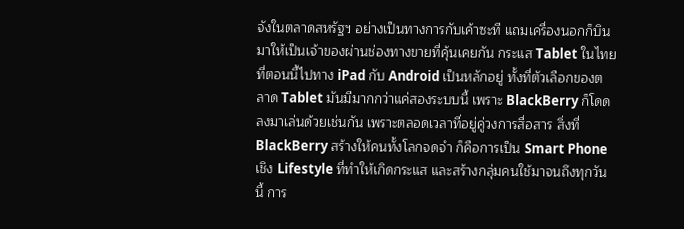จังในตลาดสหรัฐฯ อย่างเป็นทางการกับเค้าซะที แถมเครื่องนอกก็บินมาให้เป็นเจ้าของผ่านช่องทางขายที่คุ้นเคยกัน กระแส Tablet ในไทย ที่ตอนนี้ไปทาง iPad กับ Android เป็นหลักอยู่ ทั้งที่ตัวเลือกของตลาด Tablet มันมีมากกว่าแค่สองระบบนี้ เพราะ BlackBerry ก็โดดลงมาเล่นด้วยเช่นกัน เพราะตลอดเวลาที่อยู่คู่วงการสื่อสาร สิ่งที่ BlackBerry สร้างให้คนทั้งโลกจดจำ ก็คือการเป็น Smart Phone เชิง Lifestyle ที่ทำให้เกิดกระแส และสร้างกลุ่มคนใช้มาจนถึงทุกวันนี้ การ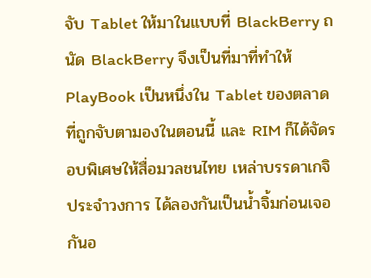จับ Tablet ให้มาในแบบที่ BlackBerry ถนัด BlackBerry จึงเป็นที่มาที่ทำให้ PlayBook เป็นหนึ่งใน Tablet ของตลาดที่ถูกจับตามองในตอนนี้ และ RIM ก็ได้จัดรอบพิเศษให้สื่อมวลชนไทย เหล่าบรรดาเกจิประจำวงการ ได้ลองกันเป็นน้ำจิ้มก่อนเจอกันอ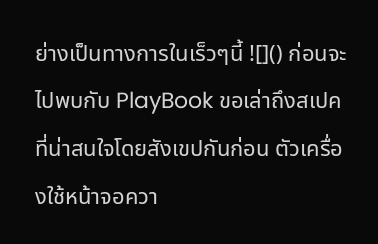ย่างเป็นทางการในเร็วๆนี้ ![]() ก่อนจะไปพบกับ PlayBook ขอเล่าถึงสเปคที่น่าสนใจโดยสังเขปกันก่อน ตัวเครื่องใช้หน้าจอควา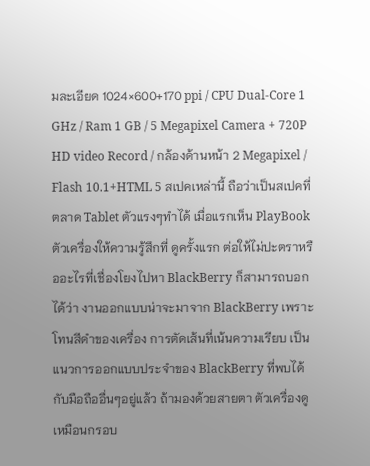มละเอียด 1024×600+170 ppi / CPU Dual-Core 1 GHz / Ram 1 GB / 5 Megapixel Camera + 720P HD video Record / กล้องด้านหน้า 2 Megapixel / Flash 10.1+HTML 5 สเปคเหล่านี้ ถือว่าเป็นสเปคที่ตลาด Tablet ตัวแรงๆทำได้ เมื่อแรกเห็น PlayBook ตัวเครื่องให้ความรู้สึกที่ ดูครั้งแรก ต่อให้ไม่ปะตราหรืออะไรที่เชื่องโยงไปหา BlackBerry ก็สามารถบอกได้ว่า งานออกแบบน่าจะมาจาก BlackBerry เพราะโทนสีดำของเครื่อง การตัดเส้นที่เน้นความเรียบ เป็นแนวการออกแบบประจำของ BlackBerry ที่พบได้กับมือถืออื่นๆอยู่แล้ว ถ้ามองด้วยสายตา ตัวเครื่องดูเหมือนกรอบ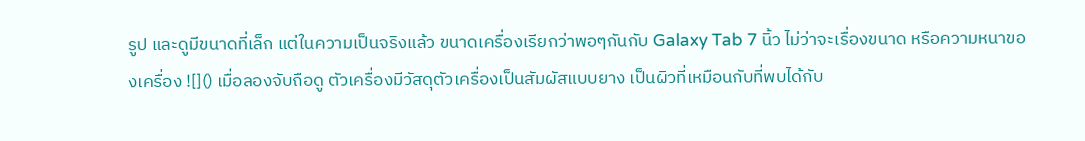รูป และดูมีขนาดที่เล็ก แต่ในความเป็นจริงแล้ว ขนาดเครื่องเรียกว่าพอๆกันกับ Galaxy Tab 7 นิ้ว ไม่ว่าจะเรื่องขนาด หรือความหนาของเครื่อง ![]() เมื่อลองจับถือดู ตัวเครื่องมีวัสดุตัวเครื่องเป็นสัมผัสแบบยาง เป็นผิวที่เหมือนกับที่พบได้กับ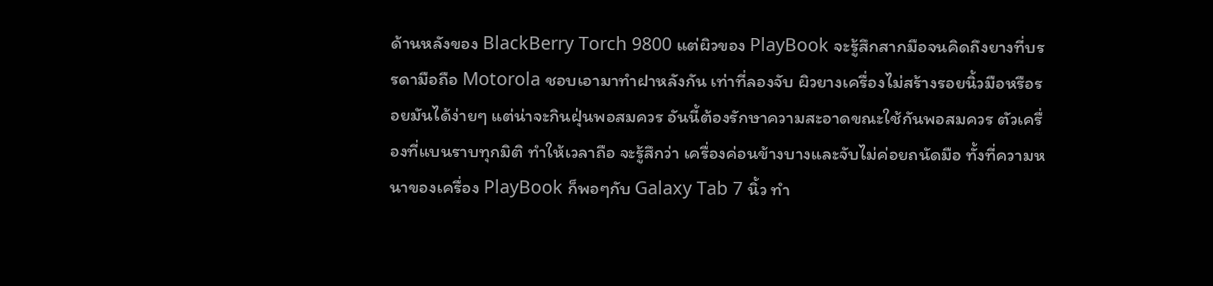ด้านหลังของ BlackBerry Torch 9800 แต่ผิวของ PlayBook จะรู้สึกสากมือจนคิดถึงยางที่บรรดามือถือ Motorola ชอบเอามาทำฝาหลังกัน เท่าที่ลองจับ ผิวยางเครื่องไม่สร้างรอยนิ้วมือหรือรอยมันได้ง่ายๆ แต่น่าจะกินฝุ่นพอสมควร อันนี้ต้องรักษาความสะอาดขณะใช้กันพอสมควร ตัวเครื่องที่แบนราบทุกมิติ ทำให้เวลาถือ จะรู้สึกว่า เครื่องค่อนข้างบางและจับไม่ค่อยถนัดมือ ทั้งที่ความหนาของเครื่อง PlayBook ก็พอๆกับ Galaxy Tab 7 นิ้ว ทำ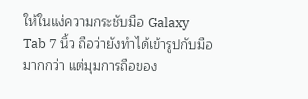ให้ในแง่ความกระชับมือ Galaxy Tab 7 นิ้ว ถือว่ายังทำได้เข้ารูปกับมือมากกว่า แต่มุมการถือของ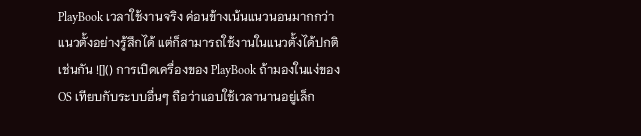PlayBook เวลาใช้งานจริง ค่อนข้างเน้นแนวนอนมากกว่าแนวตั้งอย่างรู้สึกได้ แต่ก็สามารถใช้งานในแนวตั้งได้ปกติเช่นกัน ![]() การเปิดเครื่องของ PlayBook ถ้ามองในแง่ของ OS เทียบกับระบบอื่นๆ ถือว่าแอบใช้เวลานานอยู่เล็ก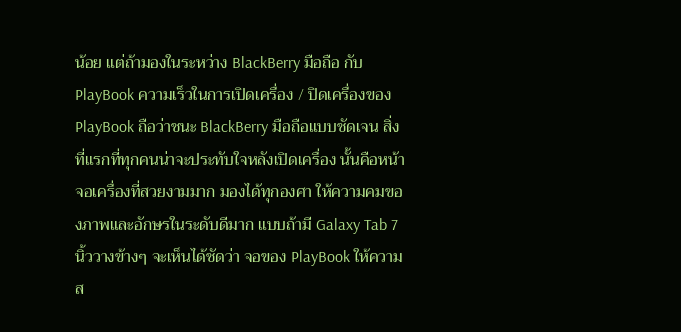น้อย แต่ถ้ามองในระหว่าง BlackBerry มือถือ กับ PlayBook ความเร็วในการเปิดเครื่อง / ปิดเครื่องของ PlayBook ถือว่าชนะ BlackBerry มือถือแบบชัดเจน สิ่งที่แรกที่ทุกคนน่าจะประทับใจหลังเปิดเครื่อง นั้นคือหน้าจอเครื่องที่สวยงามมาก มองได้ทุกองศา ให้ความคมของภาพและอักษรในระดับดีมาก แบบถ้ามี Galaxy Tab 7 นิ้ววางข้างๆ จะเห็นได้ชัดว่า จอของ PlayBook ให้ความส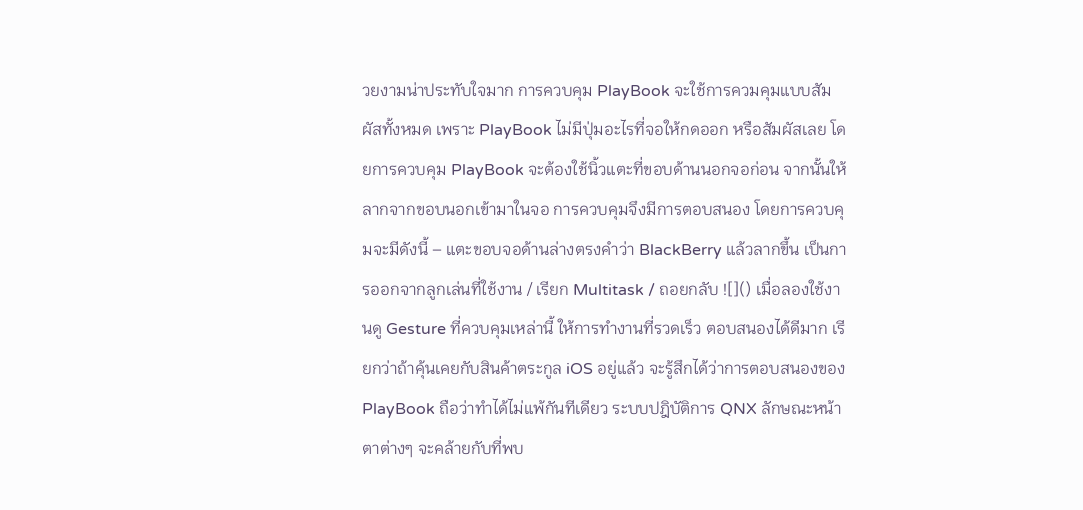วยงามน่าประทับใจมาก การควบคุม PlayBook จะใช้การควมคุมแบบสัมผัสทั้งหมด เพราะ PlayBook ไม่มีปุ่มอะไรที่จอให้กดออก หรือสัมผัสเลย โดยการควบคุม PlayBook จะต้องใช้นิ้วแตะที่ขอบด้านนอกจอก่อน จากนั้นให้ลากจากขอบนอกเข้ามาในจอ การควบคุมจึงมีการตอบสนอง โดยการควบคุมจะมีดังนี้ – แตะขอบจอด้านล่างตรงคำว่า BlackBerry แล้วลากขึ้น เป็นการออกจากลูกเล่นที่ใช้งาน / เรียก Multitask / ถอยกลับ ![]() เมื่อลองใช้งานดู Gesture ที่ควบคุมเหล่านี้ ให้การทำงานที่รวดเร็ว ตอบสนองได้ดีมาก เรียกว่าถ้าคุ้นเคยกับสินค้าตระกูล iOS อยู่แล้ว จะรู้สึกได้ว่าการตอบสนองของ PlayBook ถือว่าทำได้ไม่แพ้กันทีเดียว ระบบปฎิบัติการ QNX ลักษณะหน้าตาต่างๆ จะคล้ายกับที่พบ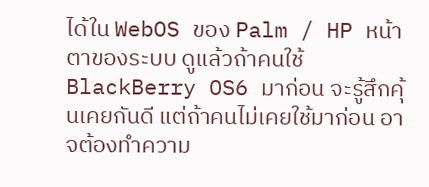ได้ใน WebOS ของ Palm / HP หน้าตาของระบบ ดูแล้วถ้าคนใช้ BlackBerry OS6 มาก่อน จะรู้สึกคุ้นเคยกันดี แต่ถ้าคนไม่เคยใช้มาก่อน อาจต้องทำความ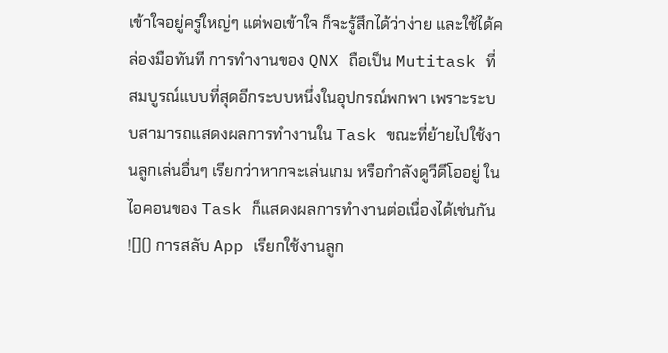เข้าใจอยู่ครู่ใหญ่ๆ แต่พอเข้าใจ ก็จะรู้สึกได้ว่าง่าย และใช้ได้คล่องมือทันที การทำงานของ QNX ถือเป็น Mutitask ที่สมบูรณ์แบบที่สุดอีกระบบหนึ่งในอุปกรณ์พกพา เพราะระบบสามารถแสดงผลการทำงานใน Task ขณะที่ย้ายไปใช้งานลูกเล่นอื่นๆ เรียกว่าหากจะเล่นเกม หรือกำลังดูวีดีโออยู่ ในไอคอนของ Task ก็แสดงผลการทำงานต่อเนื่องได้เช่นกัน ![]() การสลับ App เรียกใช้งานลูก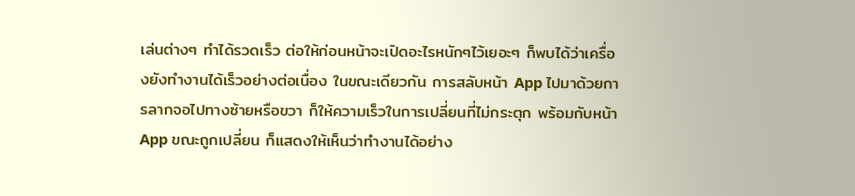เล่นต่างๆ ทำได้รวดเร็ว ต่อให้ก่อนหน้าจะเปิดอะไรหนักๆไว้เยอะๆ ก็พบได้ว่าเครื่องยังทำงานได้เร็วอย่างต่อเนื่อง ในขณะเดียวกัน การสลับหน้า App ไปมาด้วยการลากจอไปทางซ้ายหรือขวา ก็ให้ความเร็วในการเปลี่ยนที่ไม่กระตุก พร้อมกับหน้า App ขณะถูกเปลี่ยน ก็แสดงให้เห็นว่าทำงานได้อย่าง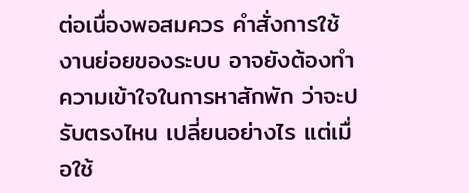ต่อเนื่องพอสมควร คำสั่งการใช้งานย่อยของระบบ อาจยังต้องทำความเข้าใจในการหาสักพัก ว่าจะปรับตรงไหน เปลี่ยนอย่างไร แต่เมื่อใช้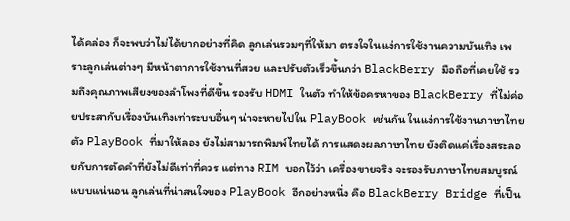ได้คล่อง ก็จะพบว่าไม่ได้ยากอย่างที่คิด ลูกเล่นรวมๆที่ให้มา ตรงใจในแง่การใช้งานความบันเทิง เพราะลูกเล่นต่างๆ มีหน้าตาการใช้งานที่สวย และปรับตัวเร็วขึ้นกว่า BlackBerry มือถือที่เคยใช้ รวมถึงคุณภาพเสียงของลำโพงที่ดีขึ้น รองรับ HDMI ในตัว ทำให้ข้อครหาของ BlackBerry ที่ไม่ค่อยประสากับเรื่องบันเทิงเท่าระบบอื่นๆ น่าจะหายไปใน PlayBook เช่นกัน ในแง่การใช้งานภาษาไทย ตัว PlayBook ที่มาให้ลอง ยังไม่สามารถพิมพ์ไทยได้ การแสดงผลภาษาไทย ยังติดแค่เรื่องสระลอยกับการตัดคำที่ยังไม่ดีเท่าที่ควร แต่ทาง RIM บอกไว้ว่า เครื่องขายจริง จะรองรับภาษาไทยสมบูรณ์แบบแน่นอน ลูกเล่นที่น่าสนใจของ PlayBook อีกอย่างหนึ่ง คือ BlackBerry Bridge ที่เป็น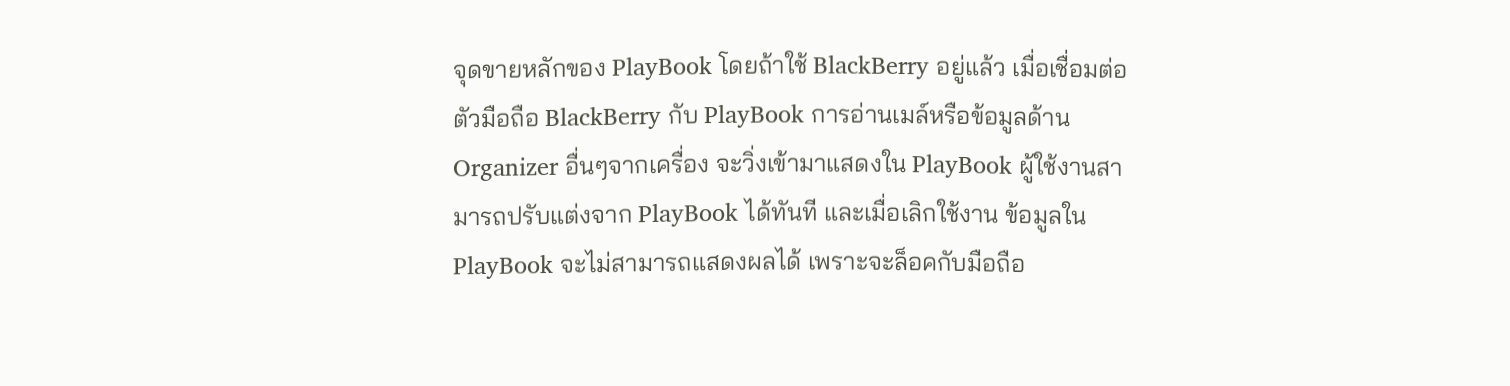จุดขายหลักของ PlayBook โดยถ้าใช้ BlackBerry อยู่แล้ว เมื่อเชื่อมต่อตัวมือถือ BlackBerry กับ PlayBook การอ่านเมล์หรือข้อมูลด้าน Organizer อื่นๆจากเครื่อง จะวิ่งเข้ามาแสดงใน PlayBook ผู้ใช้งานสามารถปรับแต่งจาก PlayBook ได้ทันที และเมื่อเลิกใช้งาน ข้อมูลใน PlayBook จะไม่สามารถแสดงผลได้ เพราะจะล็อคกับมือถือ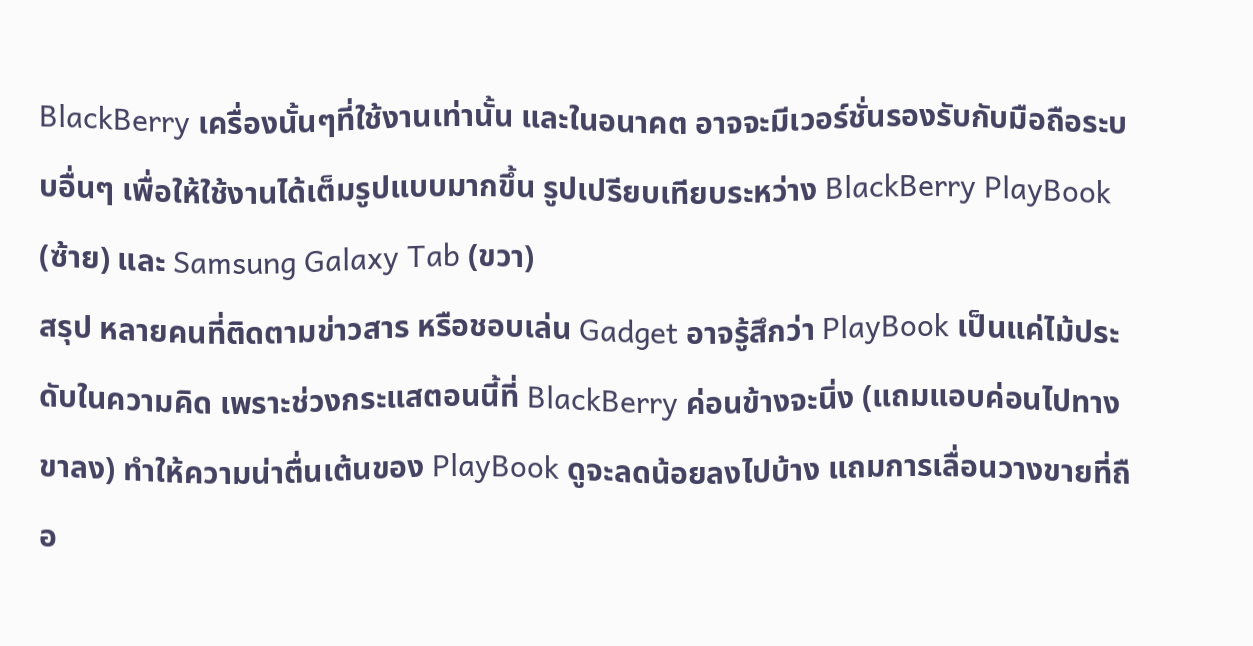BlackBerry เครื่องนั้นๆที่ใช้งานเท่านั้น และในอนาคต อาจจะมีเวอร์ชั่นรองรับกับมือถือระบบอื่นๆ เพื่อให้ใช้งานได้เต็มรูปแบบมากขึ้น รูปเปรียบเทียบระหว่าง BlackBerry PlayBook (ซ้าย) และ Samsung Galaxy Tab (ขวา)
สรุป หลายคนที่ติดตามข่าวสาร หรือชอบเล่น Gadget อาจรู้สึกว่า PlayBook เป็นแค่ไม้ประดับในความคิด เพราะช่วงกระแสตอนนี้ที่ BlackBerry ค่อนข้างจะนิ่ง (แถมแอบค่อนไปทางขาลง) ทำให้ความน่าตื่นเต้นของ PlayBook ดูจะลดน้อยลงไปบ้าง แถมการเลื่อนวางขายที่ถือ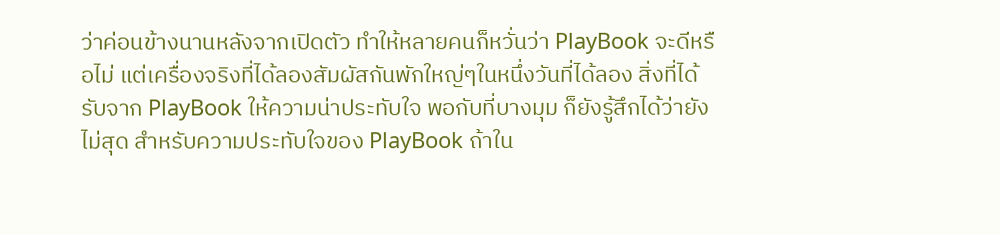ว่าค่อนข้างนานหลังจากเปิดตัว ทำให้หลายคนก็หวั่นว่า PlayBook จะดีหรือไม่ แต่เครื่องจริงที่ได้ลองสัมผัสกันพักใหญ่ๆในหนึ่งวันที่ได้ลอง สิ่งที่ได้รับจาก PlayBook ให้ความน่าประทับใจ พอกับที่บางมุม ก็ยังรู้สึกได้ว่ายังไม่สุด สำหรับความประทับใจของ PlayBook ถ้าใน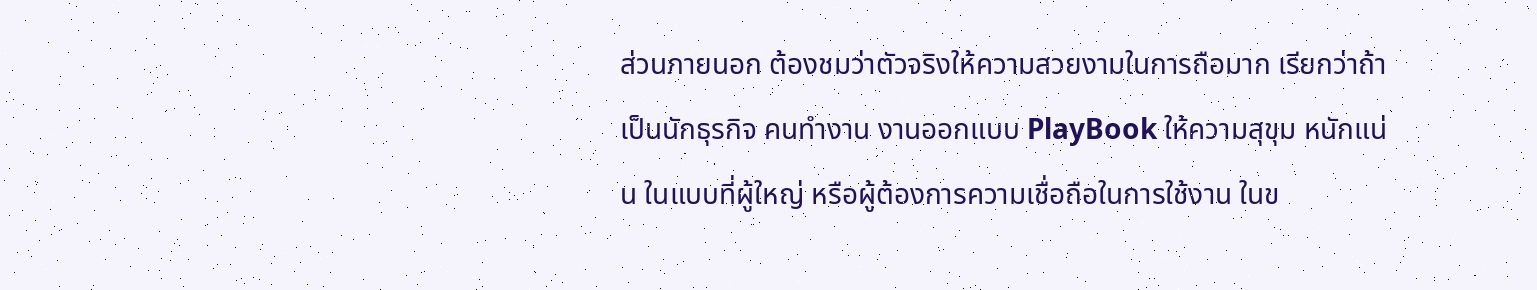ส่วนภายนอก ต้องชมว่าตัวจริงให้ความสวยงามในการถือมาก เรียกว่าถ้าเป็นนักธุรกิจ คนทำงาน งานออกแบบ PlayBook ให้ความสุขุม หนักแน่น ในแบบที่ผู้ใหญ่ หรือผู้ต้องการความเชื่อถือในการใช้งาน ในข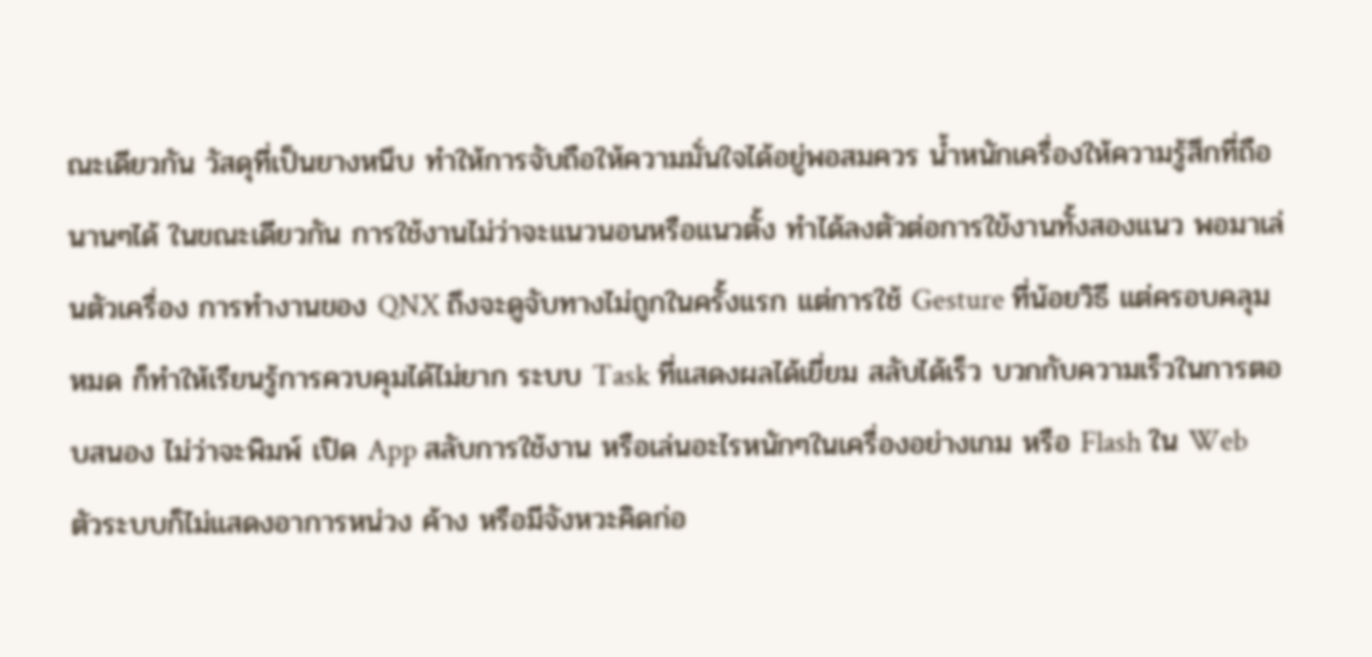ณะเดียวกัน วัสดุที่เป็นยางหนึบ ทำให้การจับถือให้ความมั่นใจได้อยู่พอสมควร น้ำหนักเครื่องให้ความรู้สึกที่ถือนานๆได้ ในขณะเดียวกัน การใช้งานไม่ว่าจะแนวนอนหรือแนวตั้ง ทำได้ลงตัวต่อการใข้งานทั้งสองแนว พอมาเล่นตัวเครื่อง การทำงานของ QNX ถึงจะดูจับทางไม่ถูกในครั้งแรก แต่การใช้ Gesture ที่น้อยวิธี แต่ครอบคลุมหมด ก็ทำให้เรียนรู้การควบคุมได้ไม่ยาก ระบบ Task ที่แสดงผลได้เยี่ยม สลับได้เร็ว บวกกับความเร็วในการตอบสนอง ไม่ว่าจะพิมพ์ เปิด App สลับการใช้งาน หรือเล่นอะไรหนักๆในเครื่องอย่างเกม หรือ Flash ใน Web ตัวระบบก็ไม่แสดงอาการหน่วง ค้าง หรือมีจังหวะคิดก่อ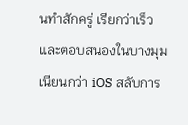นทำสักครู่ เรียกว่าเร็วและตอบสนองในบางมุม เนียนกว่า iOS สลับการ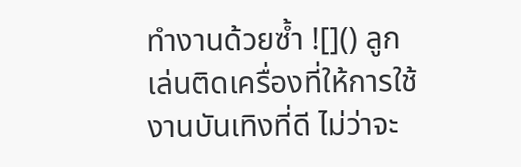ทำงานด้วยซ้ำ ![]() ลูกเล่นติดเครื่องที่ให้การใช้งานบันเทิงที่ดี ไม่ว่าจะ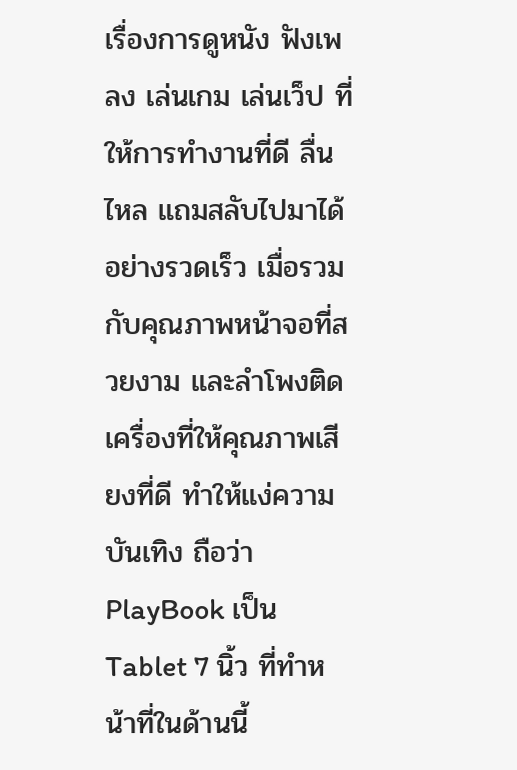เรื่องการดูหนัง ฟังเพลง เล่นเกม เล่นเว็ป ที่ให้การทำงานที่ดี ลื่นไหล แถมสลับไปมาได้อย่างรวดเร็ว เมื่อรวมกับคุณภาพหน้าจอที่สวยงาม และลำโพงติดเครื่องที่ให้คุณภาพเสียงที่ดี ทำให้แง่ความบันเทิง ถือว่า PlayBook เป็น Tablet 7 นิ้ว ที่ทำหน้าที่ในด้านนี้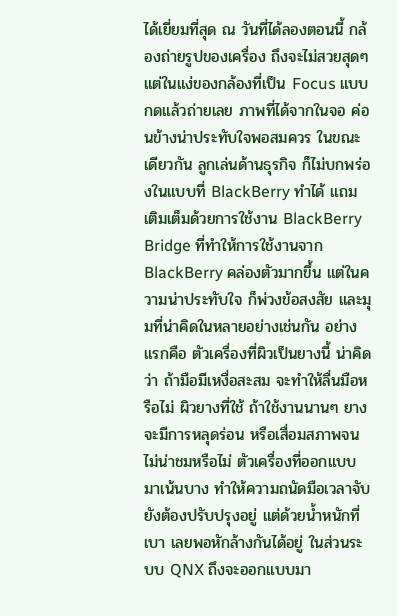ได้เยี่ยมที่สุด ณ วันที่ได้ลองตอนนี้ กล้องถ่ายรูปของเครื่อง ถึงจะไม่สวยสุดๆ แต่ในแง่ของกล้องที่เป็น Focus แบบกดแล้วถ่ายเลย ภาพที่ได้จากในจอ ค่อนข้างน่าประทับใจพอสมควร ในขณะเดียวกัน ลูกเล่นด้านธุรกิจ ก็ไม่บกพร่องในแบบที่ BlackBerry ทำได้ แถมเติมเต็มด้วยการใช้งาน BlackBerry Bridge ที่ทำให้การใช้งานจาก BlackBerry คล่องตัวมากขึ้น แต่ในความน่าประทับใจ ก็พ่วงข้อสงสัย และมุมที่น่าคิดในหลายอย่างเช่นกัน อย่างแรกคือ ตัวเครื่องที่ผิวเป็นยางนี้ น่าคิดว่า ถ้ามือมีเหงื่อสะสม จะทำให้ลื่นมือหรือไม่ ผิวยางที่ใช้ ถ้าใช้งานนานๆ ยางจะมีการหลุดร่อน หรือเสื่อมสภาพจนไม่น่าชมหรือไม่ ตัวเครื่องที่ออกแบบมาเน้นบาง ทำให้ความถนัดมือเวลาจับ ยังต้องปรับปรุงอยู่ แต่ด้วยน้ำหนักที่เบา เลยพอหักล้างกันได้อยู่ ในส่วนระบบ QNX ถึงจะออกแบบมา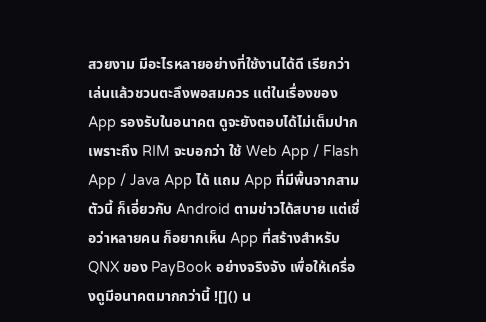สวยงาม มีอะไรหลายอย่างที่ใช้งานได้ดี เรียกว่าเล่นแล้วชวนตะลึงพอสมควร แต่ในเรื่องของ App รองรับในอนาคต ดูจะยังตอบได้ไม่เต็มปาก เพราะถึง RIM จะบอกว่า ใช้ Web App / Flash App / Java App ได้ แถม App ที่มีพื้นจากสามตัวนี้ ก็เอี่ยวกับ Android ตามข่าวได้สบาย แต่เชื่อว่าหลายคน ก็อยากเห็น App ที่สร้างสำหรับ QNX ของ PayBook อย่างจริงจัง เพื่อให้เครื่องดูมีอนาคตมากกว่านี้ ![]() น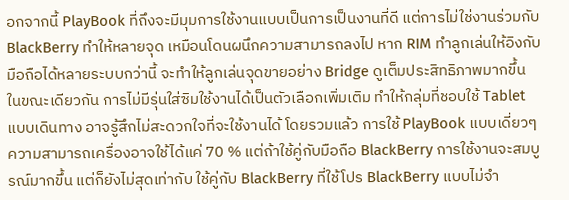อกจากนี้ PlayBook ที่ถึงจะมีมุมการใช้งานแบบเป็นการเป็นงานที่ดี แต่การไม่ใช่งานร่วมกับ BlackBerry ทำให้หลายจุด เหมือนโดนผนึกความสามารถลงไป หาก RIM ทำลูกเล่นให้อิงกับมือถือได้หลายระบบกว่านี้ จะทำให้ลูกเล่นจุดขายอย่าง Bridge ดูเต็มประสิทธิภาพมากขึ้น ในขณะเดียวกัน การไม่มีรุ่นใส่ซิมใช้งานได้เป็นตัวเลือกเพิ่มเติม ทำให้กลุ่มที่ชอบใช้ Tablet แบบเดินทาง อาจรู้สึกไม่สะดวกใจที่จะใช้งานได้ โดยรวมแล้ว การใช้ PlayBook แบบเดี่ยวๆ ความสามารถเครื่องอาจใช้ได้แค่ 70 % แต่ถ้าใช้คู่กับมือถือ BlackBerry การใช้งานจะสมบูรณ์มากขึ้น แต่ก็ยังไม่สุดเท่ากับ ใช้คู่กับ BlackBerry ที่ใช้โปร BlackBerry แบบไม่จำ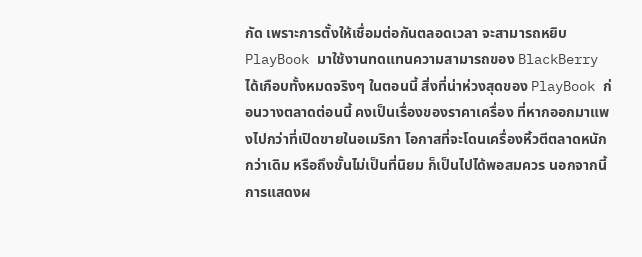กัด เพราะการตั้งให้เชื่อมต่อกันตลอดเวลา จะสามารถหยิบ PlayBook มาใช้งานทดแทนความสามารถของ BlackBerry ได้เกือบทั้งหมดจริงๆ ในตอนนี้ สิ่งที่น่าห่วงสุดของ PlayBook ก่อนวางตลาดต่อนนี้ คงเป็นเรื่องของราคาเครื่อง ที่หากออกมาแพงไปกว่าที่เปิดขายในอเมริกา โอกาสที่จะโดนเครื่องหิ้วตีตลาดหนักกว่าเดิม หรือถึงขั้นไม่เป็นที่นิยม ก็เป็นไปได้พอสมควร นอกจากนี้ การแสดงผ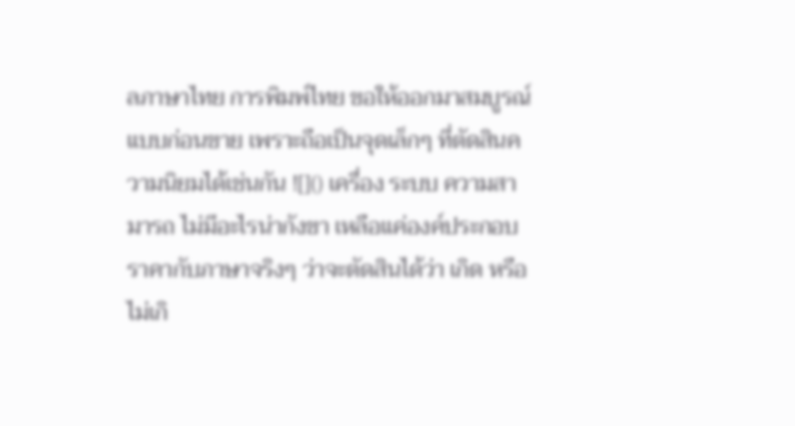ลภาษาไทย การพิมพ์ไทย ขอให้ออกมาสมบูรณ์แบบก่อนขาย เพราะถือเป็นจุดเล็กๆ ที่ตัดสินความนิยมได้เช่นกัน ![]() เครื่อง ระบบ ความสามารถ ไม่มีอะไรน่ากังขา เหลือแค่องค์ประกอบราคากับภาษาจริงๆ ว่าจะตัดสินได้ว่า เกิด หรือไม่เกิ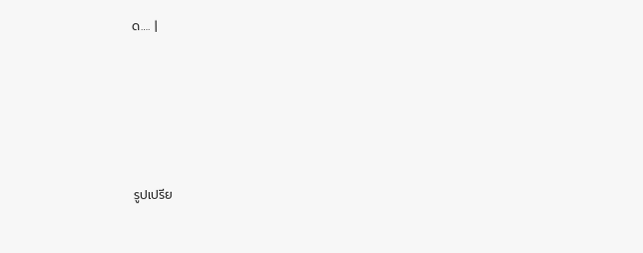ด…. |






รูปเปรีย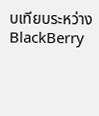บเทียบระหว่าง BlackBerry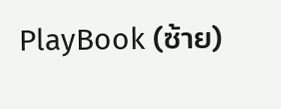PlayBook (ซ้าย)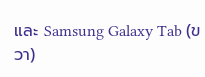และ Samsung Galaxy Tab (ขวา)